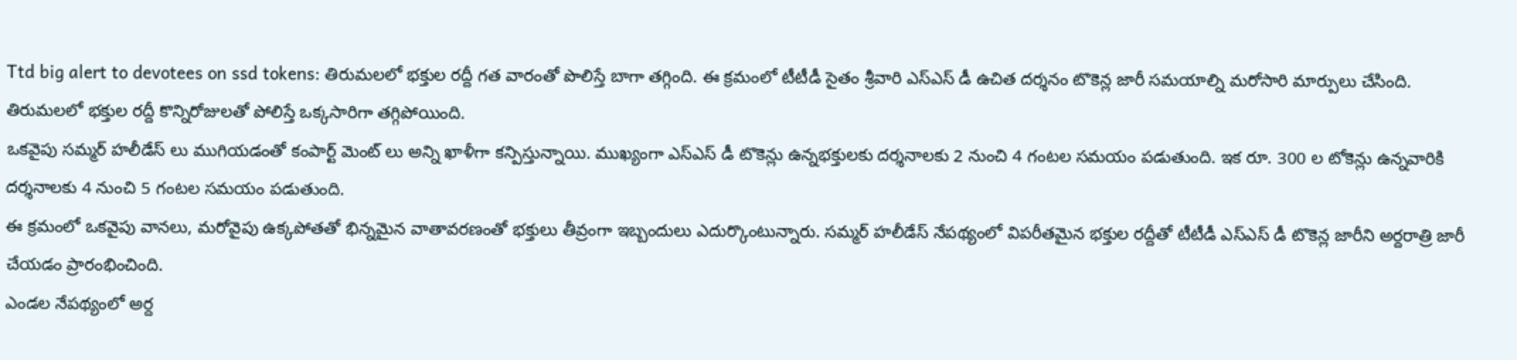Ttd big alert to devotees on ssd tokens: తిరుమలలో భక్తుల రద్దీ గత వారంతో పొలిస్తే బాగా తగ్గింది. ఈ క్రమంలో టీటీడీ సైతం శ్రీవారి ఎస్ఎస్ డీ ఉచిత దర్శనం టొకెన్ల జారీ సమయాల్ని మరోసారి మార్పులు చేసింది. తిరుమలలో భక్తుల రద్దీ కొన్నిరోజులతో పోలిస్తే ఒక్కసారిగా తగ్గిపోయింది.
ఒకవైపు సమ్మర్ హలీడేస్ లు ముగియడంతో కంపార్ట్ మెంట్ లు అన్ని ఖాళీగా కన్పిస్తున్నాయి. ముఖ్యంగా ఎస్ఎస్ డీ టొకెన్లు ఉన్నభక్తులకు దర్శనాలకు 2 నుంచి 4 గంటల సమయం పడుతుంది. ఇక రూ. 300 ల టోకెన్లు ఉన్నవారికి దర్శనాలకు 4 నుంచి 5 గంటల సమయం పడుతుంది.
ఈ క్రమంలో ఒకవైపు వానలు, మరోవైపు ఉక్కపోతతో భిన్నమైన వాతావరణంతో భక్తులు తీవ్రంగా ఇబ్బందులు ఎదుర్కొంటున్నారు. సమ్మర్ హలీడేస్ నేపథ్యంలో విపరీతమైన భక్తుల రద్దీతో టీటీడీ ఎస్ఎస్ డీ టొకెన్ల జారీని అర్దరాత్రి జారీ చేయడం ప్రారంభించింది.
ఎండల నేపథ్యంలో అర్ద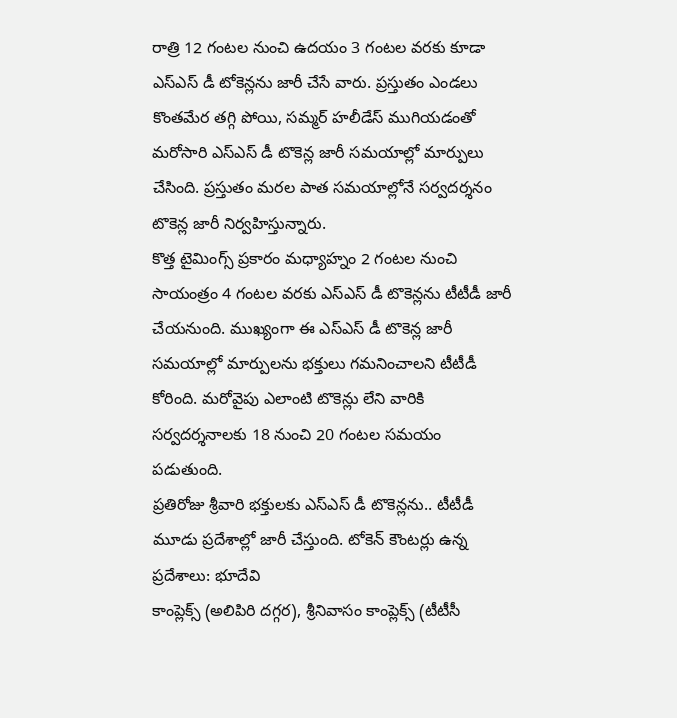రాత్రి 12 గంటల నుంచి ఉదయం 3 గంటల వరకు కూడా ఎస్ఎస్ డీ టోకెన్లను జారీ చేసే వారు. ప్రస్తుతం ఎండలు కొంతమేర తగ్గి పోయి, సమ్మర్ హలీడేస్ ముగియడంతో మరోసారి ఎస్ఎస్ డీ టొకెన్ల జారీ సమయాల్లో మార్పులు చేసింది. ప్రస్తుతం మరల పాత సమయాల్లోనే సర్వదర్శనం టొకెన్ల జారీ నిర్వహిస్తున్నారు.
కొత్త టైమింగ్స్ ప్రకారం మధ్యాహ్నం 2 గంటల నుంచి సాయంత్రం 4 గంటల వరకు ఎస్ఎస్ డీ టొకెన్లను టీటీడీ జారీ చేయనుంది. ముఖ్యంగా ఈ ఎస్ఎస్ డీ టొకెన్ల జారీ సమయాల్లో మార్పులను భక్తులు గమనించాలని టీటీడీ కోరింది. మరోవైపు ఎలాంటి టొకెన్లు లేని వారికి సర్వదర్శనాలకు 18 నుంచి 20 గంటల సమయం పడుతుంది.
ప్రతిరోజు శ్రీవారి భక్తులకు ఎస్ఎస్ డీ టొకెన్లను.. టీటీడీ మూడు ప్రదేశాల్లో జారీ చేస్తుంది. టోకెన్ కౌంటర్లు ఉన్న ప్రదేశాలు: భూదేవి
కాంప్లెక్స్ (అలిపిరి దగ్గర), శ్రీనివాసం కాంప్లెక్స్ (టీటీసీ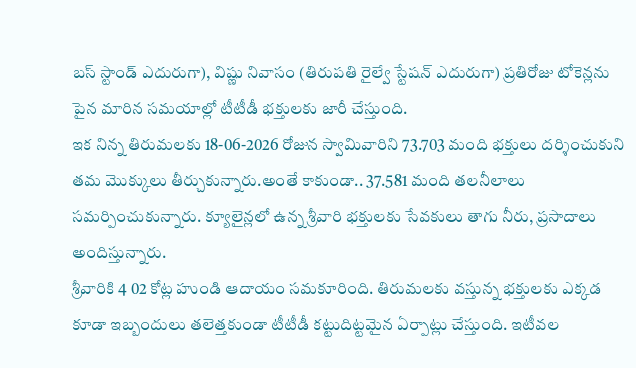బస్ స్టాండ్ ఎదురుగా), విష్ణు నివాసం (తిరుపతి రైల్వే స్టేషన్ ఎదురుగా) ప్రతిరోజు టోకెన్లను పైన మారిన సమయాల్లో టీటీడీ భక్తులకు జారీ చేస్తుంది.
ఇక నిన్న తిరుమలకు 18-06-2026 రోజున స్వామివారిని 73.703 మంది భక్తులు దర్శించుకుని తమ మొక్కులు తీర్చుకున్నారు.అంతే కాకుండా.. 37.581 మంది తలనీలాలు సమర్పించుకున్నారు. క్యూలైన్లలో ఉన్న శ్రీవారి భక్తులకు సేవకులు తాగు నీరు, ప్రసాదాలు అందిస్తున్నారు.
శ్రీవారికి 4 02 కోట్ల హుండి ఆదాయం సమకూరింది. తిరుమలకు వస్తున్న భక్తులకు ఎక్కడ కూడా ఇబ్బందులు తలెత్తకుండా టీటీడీ కట్టుదిట్టమైన ఏర్పాట్లు చేస్తుంది. ఇటీవల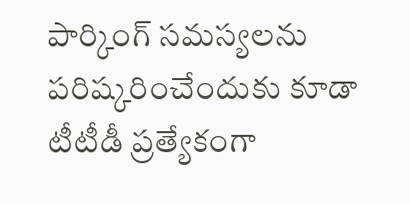పార్కింగ్ సమస్యలను పరిష్కరించేందుకు కూడా టీటీడీ ప్రత్యేకంగా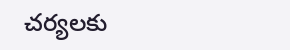చర్యలకు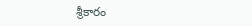శ్రీకారం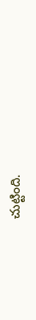చుట్టింది.